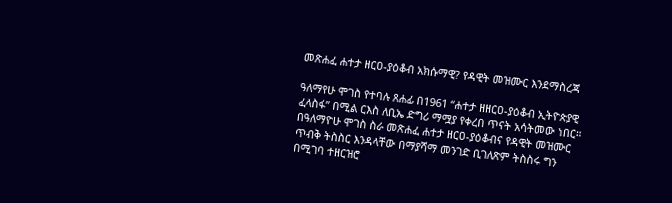መጽሐፈ ሐተታ ዘርዐ-ያዕቆብ አክሱማዊ? የዳዊት መዝሙር እንደማስረጃ

ዓለማየሁ ሞገስ የተባሉ ጸሐፊ በ1961 “ሐተታ ዘዘርዐ-ያዕቆብ ኢትዮጵያዊ ፈላስፋ” በሚል ርእስ ለቢኤ ድግሪ ማሟያ የቀረበ ጥናት አሳትመው ነበር።  በዓለማዮሁ ሞገስ ስራ መጽሐፈ ሐተታ ዘርዐ-ያዕቆብና የዳዊት መዝሙር ጥብቅ ትስስር እንዳላቸው በማያሻማ መንገድ ቢገለጽም ትስስሩ ግን በሚገባ ተዘርዝሮ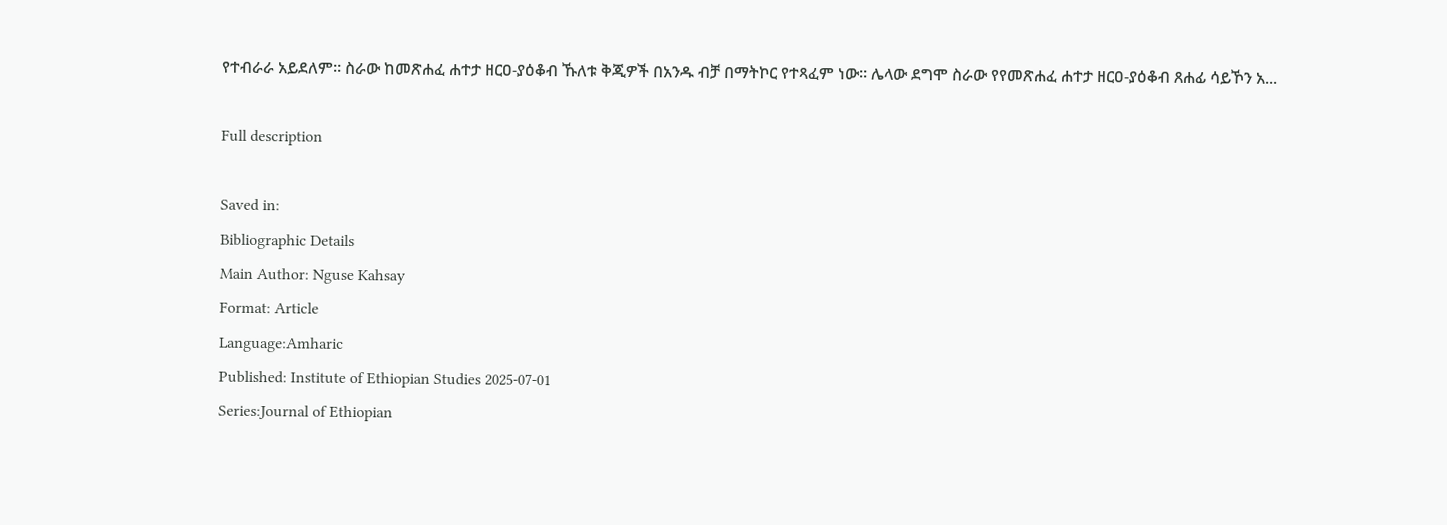የተብራራ አይደለም። ስራው ከመጽሐፈ ሐተታ ዘርዐ-ያዕቆብ ኹለቱ ቅጂዎች በአንዱ ብቻ በማትኮር የተጻፈም ነው። ሌላው ደግሞ ስራው የየመጽሐፈ ሐተታ ዘርዐ-ያዕቆብ ጸሐፊ ሳይኾን አ...

Full description

Saved in:
Bibliographic Details
Main Author: Nguse Kahsay
Format: Article
Language:Amharic
Published: Institute of Ethiopian Studies 2025-07-01
Series:Journal of Ethiopian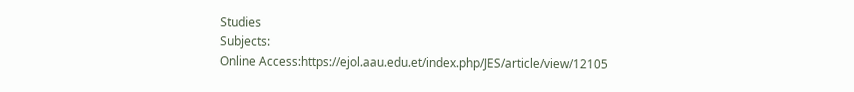Studies
Subjects:
Online Access:https://ejol.aau.edu.et/index.php/JES/article/view/12105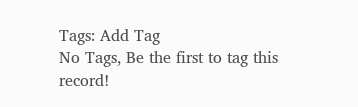Tags: Add Tag
No Tags, Be the first to tag this record!